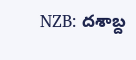NZB: దశాబ్ద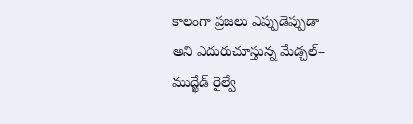కాలంగా ప్రజలు ఎప్పుడెప్పుడా అని ఎదురుచూస్తున్న మేడ్చల్– ముద్ఖేడ్ రైల్వే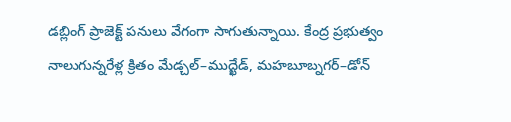డబ్లింగ్ ప్రాజెక్ట్ పనులు వేగంగా సాగుతున్నాయి. కేంద్ర ప్రభుత్వం నాలుగున్నరేళ్ల క్రితం మేడ్చల్–ముద్ఖేడ్, మహబూబ్నగర్–డోన్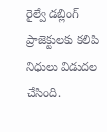రైల్వే డబ్లింగ్ ప్రాజెక్టులకు కలిపి నిధులు విడుదల చేసింది.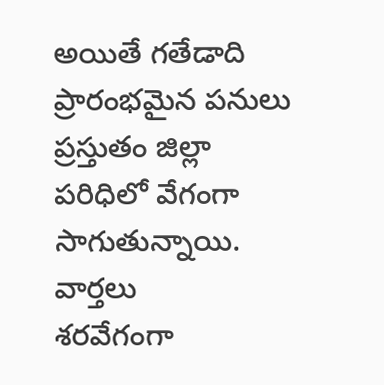అయితే గతేడాది ప్రారంభమైన పనులు ప్రస్తుతం జిల్లా పరిధిలో వేగంగా సాగుతున్నాయి.
వార్తలు
శరవేగంగా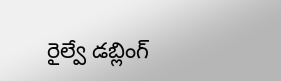రైల్వే డబ్లింగ్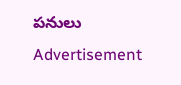పనులు
Advertisement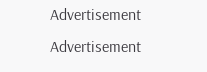Advertisement
Advertisement